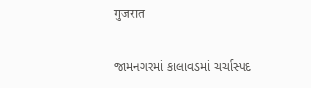गुजरात

જામનગરમાં કાલાવડમાં ચર્ચાસ્પદ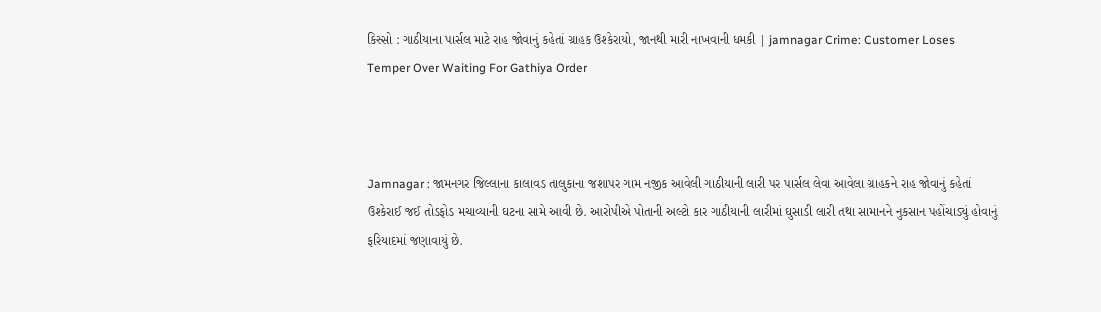કિસ્સો : ગાઠીયાના પાર્સલ માટે રાહ જોવાનું કહેતાં ગ્રાહક ઉશ્કેરાયો, જાનથી મારી નાખવાની ધમકી | jamnagar Crime: Customer Loses Temper Over Waiting For Gathiya Order



Jamnagar : જામનગર જિલ્લાના કાલાવડ તાલુકાના જશાપર ગામ નજીક આવેલી ગાઠીયાની લારી પર પાર્સલ લેવા આવેલા ગ્રાહકને રાહ જોવાનું કહેતાં ઉશ્કેરાઈ જઈ તોડફોડ મચાવ્યાની ઘટના સામે આવી છે. આરોપીએ પોતાની અલ્ટો કાર ગાઠીયાની લારીમાં ઘુસાડી લારી તથા સામાનને નુકસાન પહોંચાડ્યું હોવાનું ફરિયાદમાં જણાવાયું છે.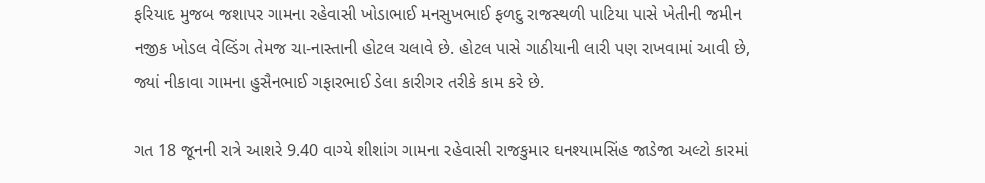ફરિયાદ મુજબ જશાપર ગામના રહેવાસી ખોડાભાઈ મનસુખભાઈ ફળદુ રાજસ્થળી પાટિયા પાસે ખેતીની જમીન નજીક ખોડલ વેલ્ડિંગ તેમજ ચા-નાસ્તાની હોટલ ચલાવે છે. હોટલ પાસે ગાઠીયાની લારી પણ રાખવામાં આવી છે, જ્યાં નીકાવા ગામના હુસૈનભાઈ ગફારભાઈ ડેલા કારીગર તરીકે કામ કરે છે.

ગત 18 જૂનની રાત્રે આશરે 9.40 વાગ્યે શીશાંગ ગામના રહેવાસી રાજકુમાર ઘનશ્યામસિંહ જાડેજા અલ્ટો કારમાં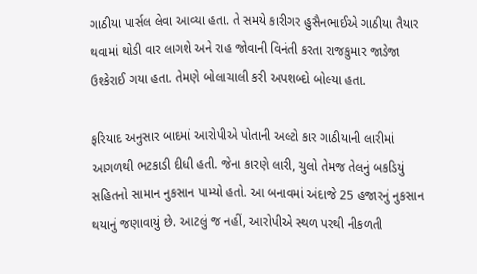ગાઠીયા પાર્સલ લેવા આવ્યા હતા. તે સમયે કારીગર હુસૈનભાઈએ ગાઠીયા તૈયાર થવામાં થોડી વાર લાગશે અને રાહ જોવાની વિનંતી કરતા રાજકુમાર જાડેજા ઉશ્કેરાઈ ગયા હતા. તેમણે બોલાચાલી કરી અપશબ્દો બોલ્યા હતા.

ફરિયાદ અનુસાર બાદમાં આરોપીએ પોતાની અલ્ટો કાર ગાઠીયાની લારીમાં આગળથી ભટકાડી દીધી હતી. જેના કારણે લારી, ચુલો તેમજ તેલનું બકડિયું સહિતનો સામાન નુકસાન પામ્યો હતો. આ બનાવમાં અંદાજે 25 હજારનું નુકસાન થયાનું જણાવાયું છે. આટલું જ નહીં, આરોપીએ સ્થળ પરથી નીકળતી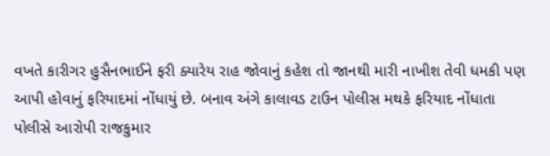વખતે કારીગર હુસૈનભાઈને ફરી ક્યારેય રાહ જોવાનું કહેશ તો જાનથી મારી નાખીશ તેવી ધમકી પણ આપી હોવાનું ફરિયાદમાં નોંધાયું છે. બનાવ અંગે કાલાવડ ટાઉન પોલીસ મથકે ફરિયાદ નોંધાતા પોલીસે આરોપી રાજકુમાર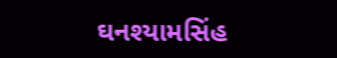ઘનશ્યામસિંહ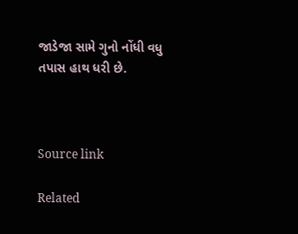જાડેજા સામે ગુનો નોંધી વધુ તપાસ હાથ ધરી છે.



Source link

Related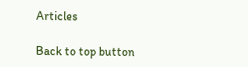Articles

Back to top button